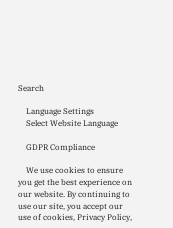Search

    Language Settings
    Select Website Language

    GDPR Compliance

    We use cookies to ensure you get the best experience on our website. By continuing to use our site, you accept our use of cookies, Privacy Policy,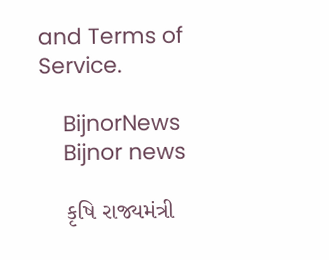and Terms of Service.

    BijnorNews
    Bijnor news

    કૃષિ રાજ્યમંત્રી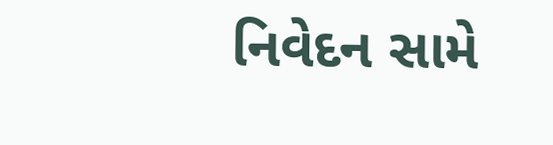નિવેદન સામે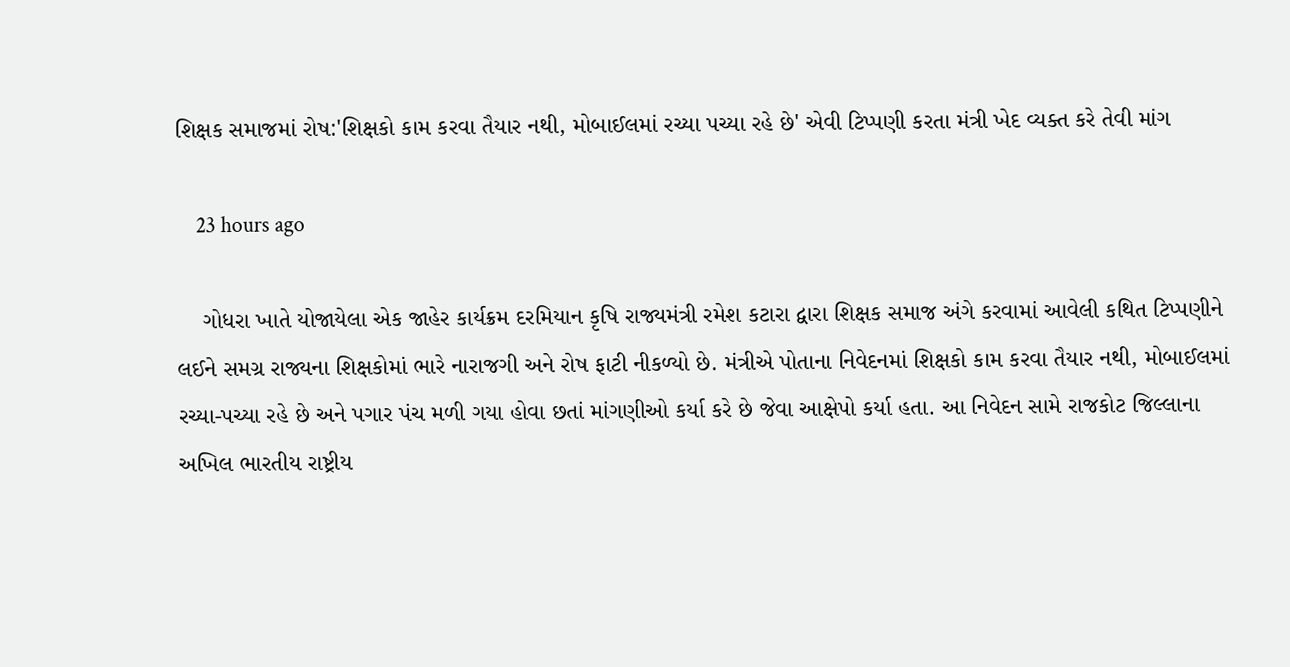શિક્ષક સમાજમાં રોષ:'શિક્ષકો કામ કરવા તૈયાર નથી, મોબાઈલમાં રચ્યા પચ્યા રહે છે' એવી ટિપ્પણી કરતા મંત્રી ખેદ વ્યક્ત કરે તેવી માંગ

    23 hours ago

    ગોધરા ખાતે યોજાયેલા એક જાહેર કાર્યક્રમ દરમિયાન કૃષિ રાજ્યમંત્રી રમેશ કટારા દ્વારા શિક્ષક સમાજ અંગે કરવામાં આવેલી કથિત ટિપ્પણીને લઈને સમગ્ર રાજ્યના શિક્ષકોમાં ભારે નારાજગી અને રોષ ફાટી નીકળ્યો છે. મંત્રીએ પોતાના નિવેદનમાં શિક્ષકો કામ કરવા તૈયાર નથી, મોબાઈલમાં રચ્યા-પચ્યા રહે છે અને પગાર પંચ મળી ગયા હોવા છતાં માંગણીઓ કર્યા કરે છે જેવા આક્ષેપો કર્યા હતા. આ નિવેદન સામે રાજકોટ જિલ્લાના અખિલ ભારતીય રાષ્ટ્રીય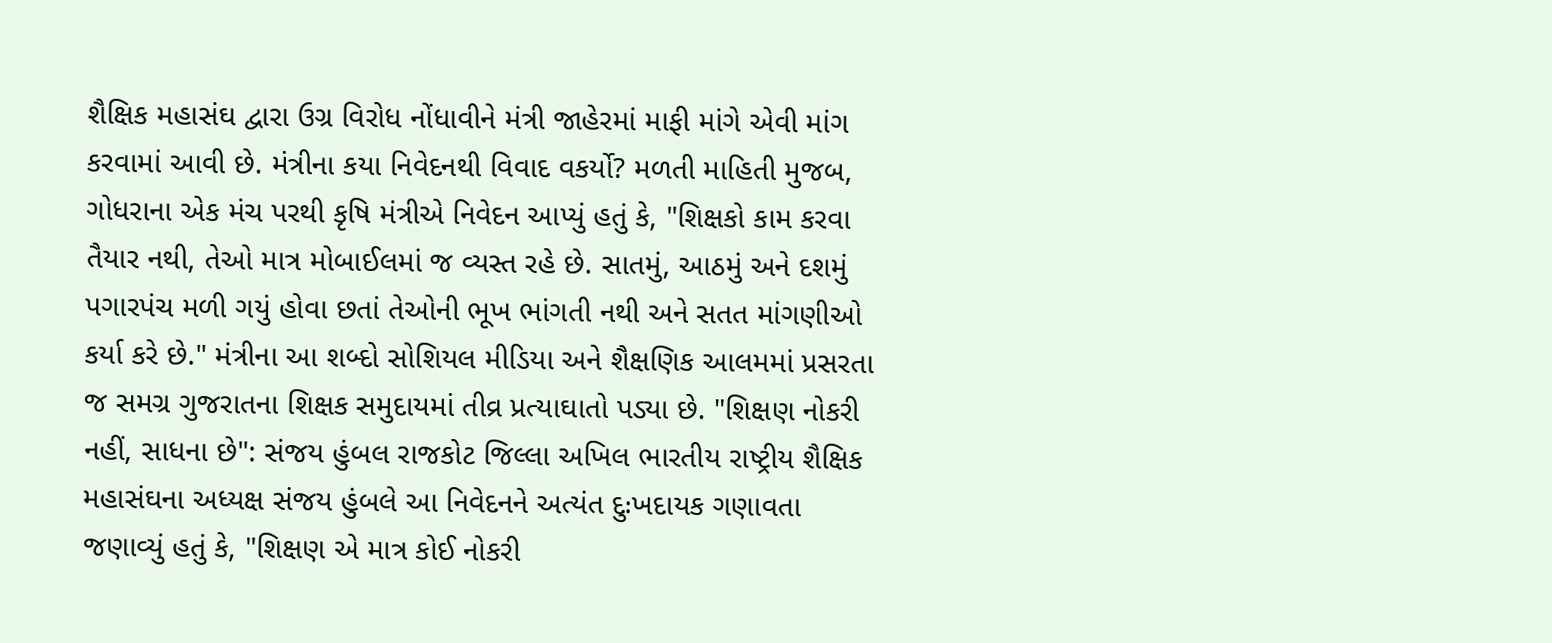શૈક્ષિક મહાસંઘ દ્વારા ઉગ્ર વિરોધ નોંધાવીને મંત્રી જાહેરમાં માફી માંગે એવી માંગ કરવામાં આવી છે. મંત્રીના કયા નિવેદનથી વિવાદ વકર્યો? મળતી માહિતી મુજબ, ગોધરાના એક મંચ પરથી કૃષિ મંત્રીએ નિવેદન આપ્યું હતું કે, "શિક્ષકો કામ કરવા તૈયાર નથી, તેઓ માત્ર મોબાઈલમાં જ વ્યસ્ત રહે છે. સાતમું, આઠમું અને દશમું પગારપંચ મળી ગયું હોવા છતાં તેઓની ભૂખ ભાંગતી નથી અને સતત માંગણીઓ કર્યા કરે છે." મંત્રીના આ શબ્દો સોશિયલ મીડિયા અને શૈક્ષણિક આલમમાં પ્રસરતા જ સમગ્ર ગુજરાતના શિક્ષક સમુદાયમાં તીવ્ર પ્રત્યાઘાતો પડ્યા છે. "શિક્ષણ નોકરી નહીં, સાધના છે": સંજય હુંબલ રાજકોટ જિલ્લા અખિલ ભારતીય રાષ્ટ્રીય શૈક્ષિક મહાસંઘના અધ્યક્ષ સંજય હુંબલે આ નિવેદનને અત્યંત દુઃખદાયક ગણાવતા જણાવ્યું હતું કે, "શિક્ષણ એ માત્ર કોઈ નોકરી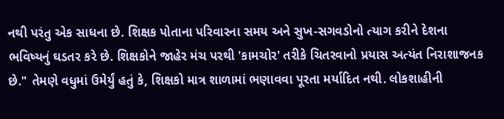નથી પરંતુ એક સાધના છે. શિક્ષક પોતાના પરિવારના સમય અને સુખ-સગવડોનો ત્યાગ કરીને દેશના ભવિષ્યનું ઘડતર કરે છે. શિક્ષકોને જાહેર મંચ પરથી 'કામચોર' તરીકે ચિતરવાનો પ્રયાસ અત્યંત નિરાશાજનક છે." તેમણે વધુમાં ઉમેર્યું હતું કે, શિક્ષકો માત્ર શાળામાં ભણાવવા પૂરતા મર્યાદિત નથી. લોકશાહીની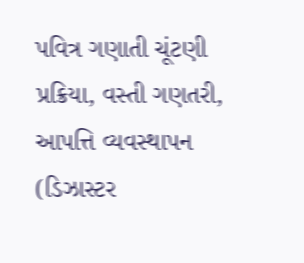પવિત્ર ગણાતી ચૂંટણી પ્રક્રિયા, વસ્તી ગણતરી, આપત્તિ વ્યવસ્થાપન (ડિઝાસ્ટર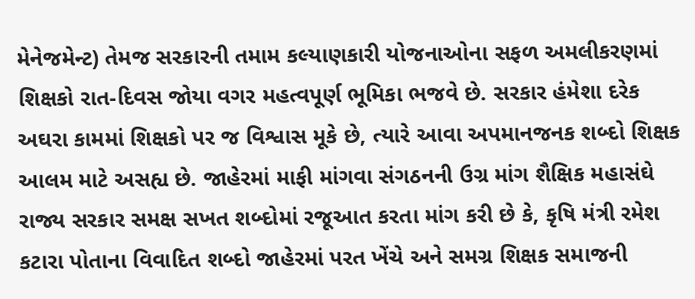મેનેજમેન્ટ) તેમજ સરકારની તમામ કલ્યાણકારી યોજનાઓના સફળ અમલીકરણમાં શિક્ષકો રાત-દિવસ જોયા વગર મહત્વપૂર્ણ ભૂમિકા ભજવે છે. સરકાર હંમેશા દરેક અઘરા કામમાં શિક્ષકો પર જ વિશ્વાસ મૂકે છે, ત્યારે આવા અપમાનજનક શબ્દો શિક્ષક આલમ માટે અસહ્ય છે. જાહેરમાં માફી માંગવા સંગઠનની ઉગ્ર માંગ શૈક્ષિક મહાસંઘે રાજ્ય સરકાર સમક્ષ સખત શબ્દોમાં રજૂઆત કરતા માંગ કરી છે કે, કૃષિ મંત્રી રમેશ કટારા પોતાના વિવાદિત શબ્દો જાહેરમાં પરત ખેંચે અને સમગ્ર શિક્ષક સમાજની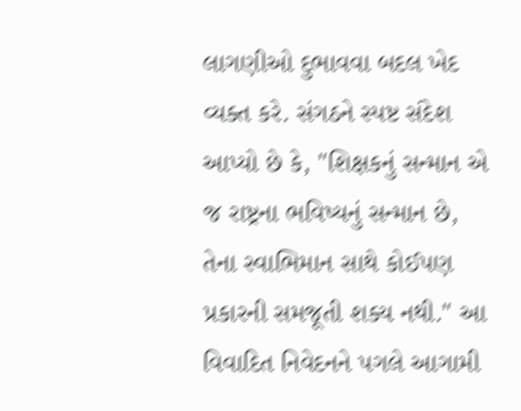લાગણીઓ દુભાવવા બદલ ખેદ વ્યક્ત કરે. સંગઠને સ્પષ્ટ સંદેશ આપ્યો છે કે, "શિક્ષકનું સન્માન એ જ રાષ્ટ્રના ભવિષ્યનું સન્માન છે, તેના સ્વાભિમાન સાથે કોઈપણ પ્રકારની સમજૂતી શક્ય નથી." આ વિવાદિત નિવેદનને પગલે આગામી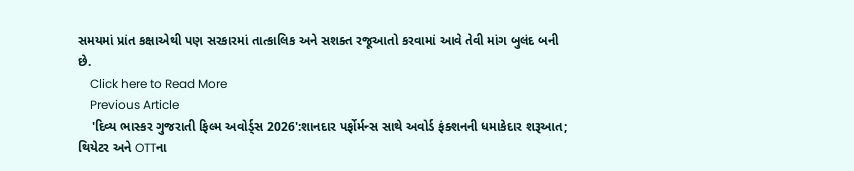સમયમાં પ્રાંત કક્ષાએથી પણ સરકારમાં તાત્કાલિક અને સશક્ત રજૂઆતો કરવામાં આવે તેવી માંગ બુલંદ બની છે.
    Click here to Read More
    Previous Article
    'દિવ્ય ભાસ્કર ગુજરાતી ફિલ્મ અવોર્ડ્સ 2026':શાનદાર પર્ફોર્મન્સ સાથે અવોર્ડ ફંક્શનની ધમાકેદાર શરૂઆત; થિયેટર અને OTTના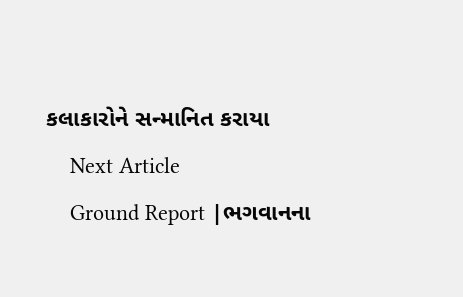કલાકારોને સન્માનિત કરાયા
    Next Article
    Ground Report |ભગવાનના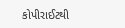કોપીરાઈટથી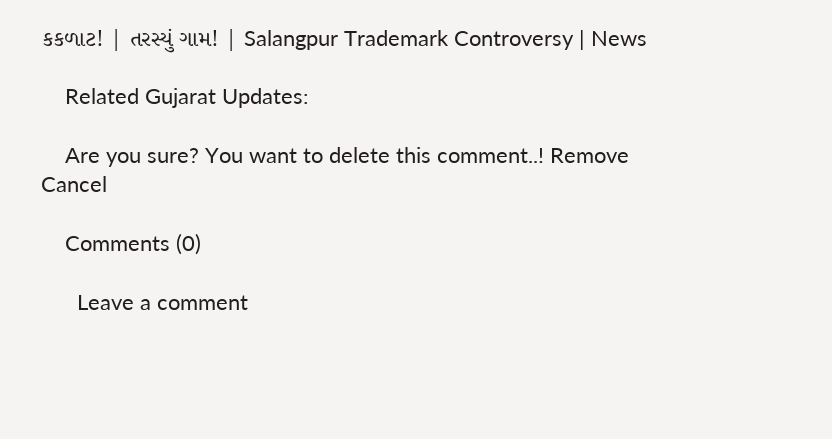કકળાટ! | તરસ્યું ગામ! | Salangpur Trademark Controversy | News

    Related Gujarat Updates:

    Are you sure? You want to delete this comment..! Remove Cancel

    Comments (0)

      Leave a comment